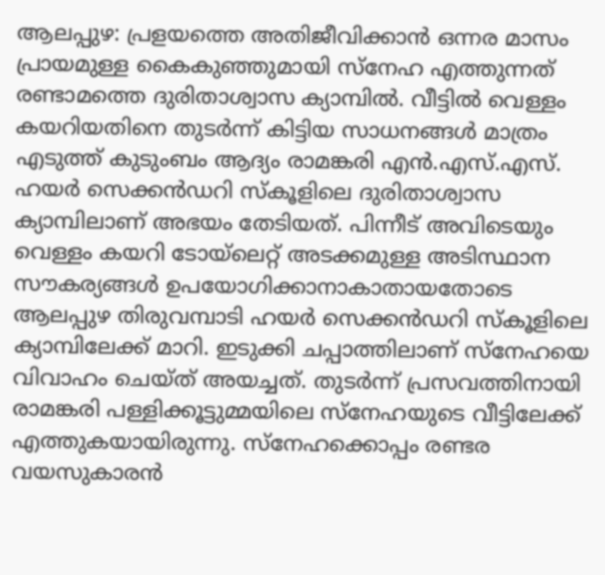ആലപ്പുഴ: പ്രളയത്തെ അതിജീവിക്കാൻ ഒന്നര മാസം പ്രായമുള്ള കൈകുഞ്ഞുമായി സ്നേഹ എത്തുന്നത് രണ്ടാമത്തെ ദുരിതാശ്വാസ ക്യാമ്പിൽ. വീട്ടിൽ വെള്ളം കയറിയതിനെ തുടർന്ന് കിട്ടിയ സാധനങ്ങൾ മാത്രം എടുത്ത് കുടുംബം ആദ്യം രാമങ്കരി എൻ.എസ്.എസ്. ഹയർ സെക്കൻഡറി സ്കൂളിലെ ദുരിതാശ്വാസ ക്യാമ്പിലാണ് അഭയം തേടിയത്. പിന്നീട് അവിടെയും വെള്ളം കയറി ടോയ്ലെറ്റ് അടക്കമുള്ള അടിസ്ഥാന സൗകര്യങ്ങൾ ഉപയോഗിക്കാനാകാതായതോടെ ആലപ്പുഴ തിരുവമ്പാടി ഹയർ സെക്കൻഡറി സ്കൂളിലെ ക്യാമ്പിലേക്ക് മാറി. ഇടുക്കി ചപ്പാത്തിലാണ് സ്നേഹയെ വിവാഹം ചെയ്ത് അയച്ചത്. തുടർന്ന് പ്രസവത്തിനായി രാമങ്കരി പള്ളിക്കൂട്ടുമ്മയിലെ സ്നേഹയുടെ വീട്ടിലേക്ക് എത്തുകയായിരുന്നു. സ്നേഹക്കൊപ്പം രണ്ടര വയസുകാരൻ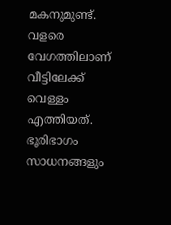മകനുമുണ്ട്. വളരെ വേഗത്തിലാണ് വീട്ടിലേക്ക് വെള്ളം എത്തിയത്. ഭൂരിഭാഗം സാധനങ്ങളും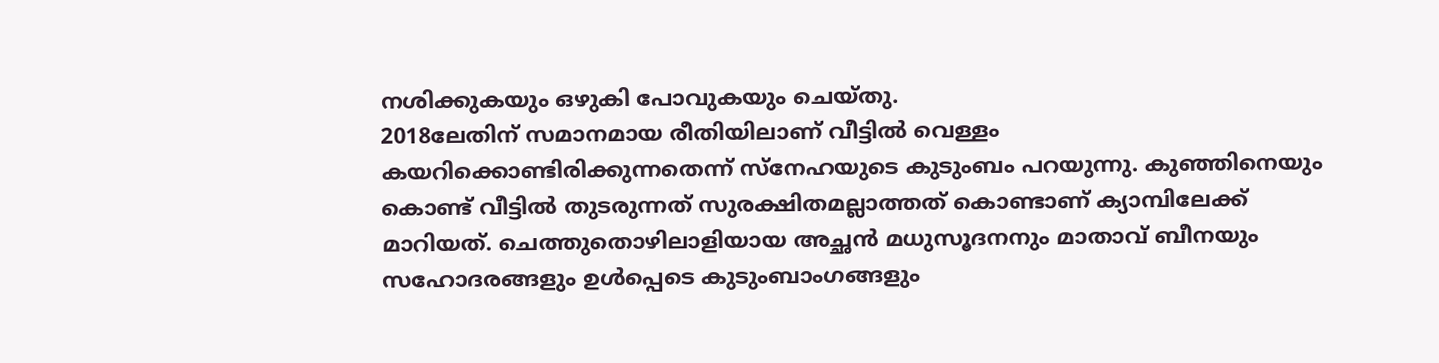നശിക്കുകയും ഒഴുകി പോവുകയും ചെയ്തു.
2018ലേതിന് സമാനമായ രീതിയിലാണ് വീട്ടിൽ വെള്ളം കയറിക്കൊണ്ടിരിക്കുന്നതെന്ന് സ്നേഹയുടെ കുടുംബം പറയുന്നു. കുഞ്ഞിനെയും കൊണ്ട് വീട്ടിൽ തുടരുന്നത് സുരക്ഷിതമല്ലാത്തത് കൊണ്ടാണ് ക്യാമ്പിലേക്ക് മാറിയത്. ചെത്തുതൊഴിലാളിയായ അച്ഛൻ മധുസൂദനനും മാതാവ് ബീനയും സഹോദരങ്ങളും ഉൾപ്പെടെ കുടുംബാംഗങ്ങളും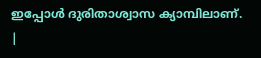ഇപ്പോൾ ദുരിതാശ്വാസ ക്യാമ്പിലാണ്.
|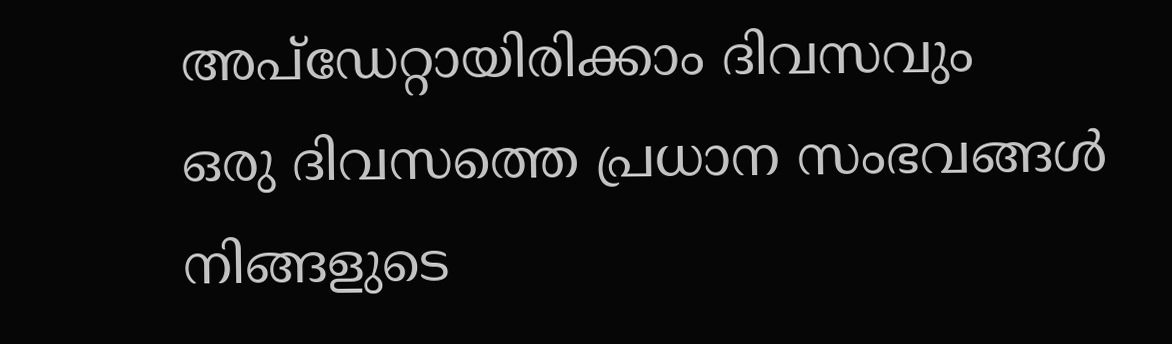അപ്ഡേറ്റായിരിക്കാം ദിവസവും
ഒരു ദിവസത്തെ പ്രധാന സംഭവങ്ങൾ നിങ്ങളുടെ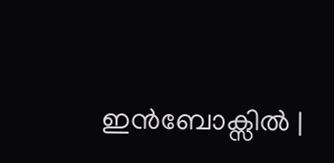ഇൻബോക്സിൽ |